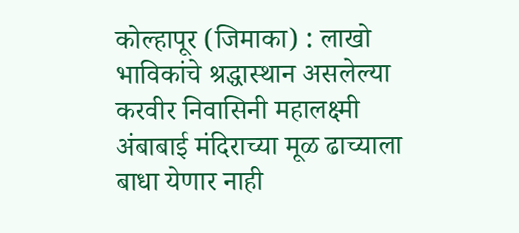कोल्हापूर (जिमाका) : लाखो भाविकांचे श्रद्धास्थान असलेल्या करवीर निवासिनी महालक्ष्मी अंबाबाई मंदिराच्या मूळ ढाच्याला बाधा येणार नाही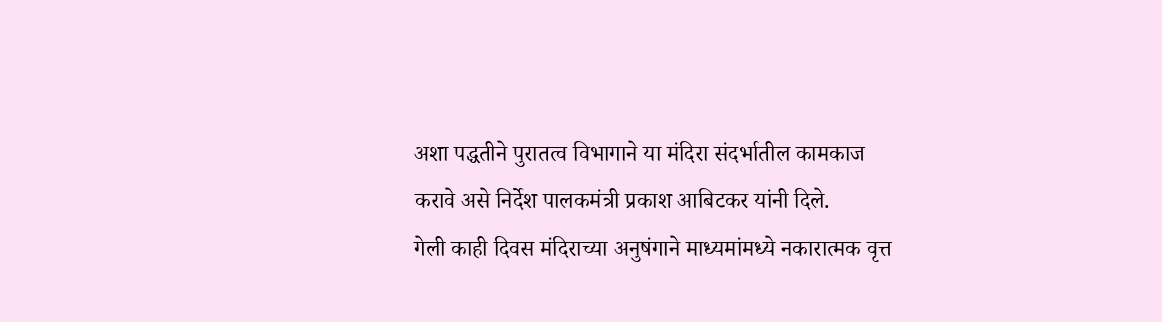अशा पद्धतीने पुरातत्व विभागाने या मंदिरा संदर्भातील कामकाज करावे असे निर्देश पालकमंत्री प्रकाश आबिटकर यांनी दिले.
गेली काही दिवस मंदिराच्या अनुषंगाने माध्यमांमध्ये नकारात्मक वृत्त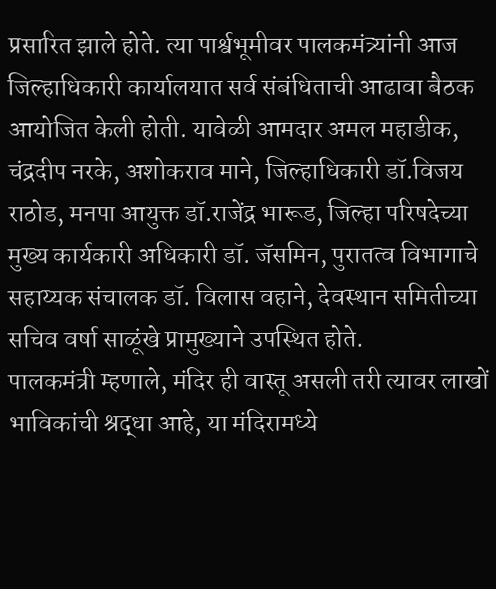प्रसारित झाले होते. त्या पार्श्वभूमीवर पालकमंत्र्यांनी आज जिल्हाधिकारी कार्यालयात सर्व संबंधिताची आढावा बैठक आयोजित केली होती. यावेळी आमदार अमल महाडीक, चंद्रदीप नरके, अशोकराव माने, जिल्हाधिकारी डॉ.विजय राठोड, मनपा आयुक्त डॉ.राजेंद्र भारूड, जिल्हा परिषदेच्या मुख्य कार्यकारी अधिकारी डॉ. जॅसमिन, पुरातत्व विभागाचे सहाय्यक संचालक डॉ. विलास वहाने, देवस्थान समितीच्या सचिव वर्षा साळूंखे प्रामुख्याने उपस्थित होते.
पालकमंत्री म्हणाले, मंदिर ही वास्तू असली तरी त्यावर लाखों भाविकांची श्रद्धा आहे, या मंदिरामध्ये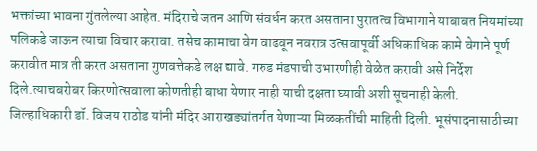भक्तांच्या भावना गुंतलेल्या आहेत. मंदिराचे जतन आणि संवर्धन करत असताना पुरातत्व विभागाने याबाबत नियमांच्या पलिकडे जाऊन त्याचा विचार करावा. तसेच कामाचा वेग वाढवून नवरात्र उत्सवापूर्वी अधिकाधिक कामे वेगाने पूर्ण करावीत मात्र ती करत असताना गुणवत्तेकडे लक्ष द्यावे. गरुड मंडपाची उभारणीही वेळेत करावी असे निर्देश दिले.त्याचबरोबर किरणोत्सवाला कोणतीही बाधा येणार नाही याची दक्षता घ्यावी अशी सूचनाही केली.
जिल्हाधिकारी डॉ. विजय राठोड यांनी मंदिर आराखड्यांतर्गत येणाऱ्या मिळकतींची माहिती दिली. भूसंपादनासाठीच्या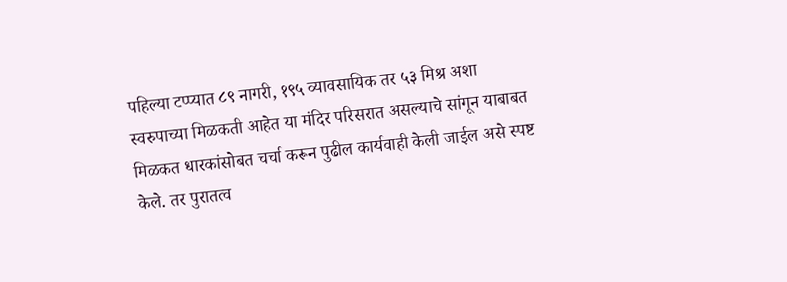पहिल्या टप्प्यात ८९ नागरी, १९५ व्यावसायिक तर ५३ मिश्र अशा स्वरुपाच्या मिळकती आहेत या मंदिर परिसरात असल्याचे सांगून याबाबत मिळकत धारकांसोबत चर्चा करून पुढील कार्यवाही केली जाईल असे स्पष्ट केले. तर पुरातत्व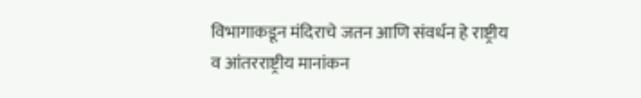विभागाकडून मंदिराचे जतन आणि संवर्धन हे राष्ट्रीय व आंतरराष्ट्रीय मानांकन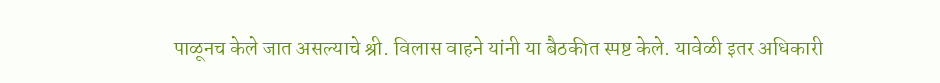पाळूनच केले जात असल्याचे श्री. विलास वाहने यांनी या बैठकीत स्पष्ट केले. यावेळी इतर अधिकारी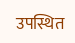उपस्थित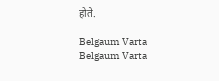होते.

Belgaum Varta Belgaum Varta